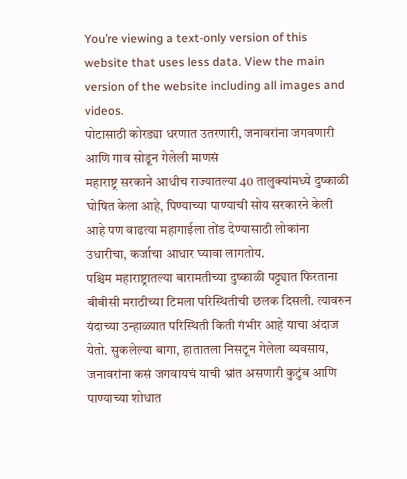You’re viewing a text-only version of this website that uses less data. View the main version of the website including all images and videos.
पोटासाठी कोरड्या धरणात उतरणारी, जनावरांना जगवणारी आणि गाव सोडून गेलेली माणसं
महाराष्ट्र सरकाने आधीच राज्यातल्या 40 तालुक्यांमध्ये दुष्काळी घोषित केला आहे, पिण्याच्या पाण्याची सोय सरकारने केली आहे पण वाढत्या महागाईला तोंड देण्यासाठी लोकांना उधारीचा, कर्जाचा आधार घ्यावा लागतोय.
पश्चिम महाराष्ट्रातल्या बारामतीच्या दुष्काळी पट्ट्यात फिरताना बीबीसी मराठीच्या टिमला परिस्थितीची छलक दिसली. त्यावरुन यंदाच्या उन्हाळ्यात परिस्थिती किती गंभीर आहे याचा अंदाज येतो. सुकलेल्या बागा, हातातला निसटून गेलेला व्यवसाय, जनावरांना कसं जगवायचं याची भ्रांत असणारी कुटुंब आणि पाण्याच्या शोधात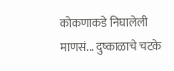कोकणाकडे निघालेली माणसं... दुष्काळाचे चटके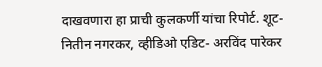दाखवणारा हा प्राची कुलकर्णी यांचा रिपोर्ट. शूट- नितीन नगरकर, व्हीडिओ एडिट- अरविंद पारेकर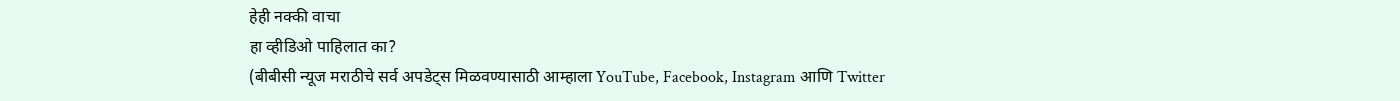हेही नक्की वाचा
हा व्हीडिओ पाहिलात का?
(बीबीसी न्यूज मराठीचे सर्व अपडेट्स मिळवण्यासाठी आम्हाला YouTube, Facebook, Instagram आणि Twitter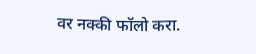वर नक्की फॉलो करा.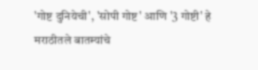'गोष्ट दुनियेची', 'सोपी गोष्ट' आणि '3 गोष्टी' हे मराठीतले बातम्यांचे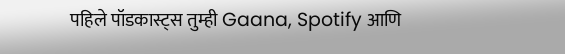पहिले पॉडकास्ट्स तुम्ही Gaana, Spotify आणि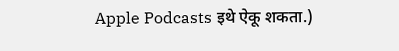Apple Podcasts इथे ऐकू शकता.)